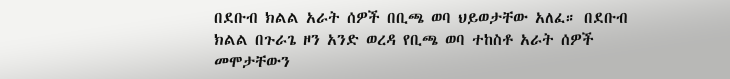በደቡብ ክልል አራት ሰዎች በቢጫ ወባ ህይወታቸው አለፈ። በደቡብ ክልል በጉራጌ ዞን አንድ ወረዳ የቢጫ ወባ ተከስቶ አራት ሰዎች መሞታቸውን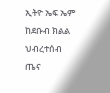ኢትዮ ኤፍ ኤም ከደቡብ ክልል ህብረተሰብ ጤና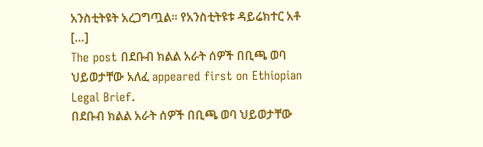አንስቲትዩት አረጋግጧል፡፡ የአንስቲትዩቱ ዳይሬክተር አቶ […]
The post በደቡብ ክልል አራት ሰዎች በቢጫ ወባ ህይወታቸው አለፈ appeared first on Ethiopian Legal Brief.
በደቡብ ክልል አራት ሰዎች በቢጫ ወባ ህይወታቸው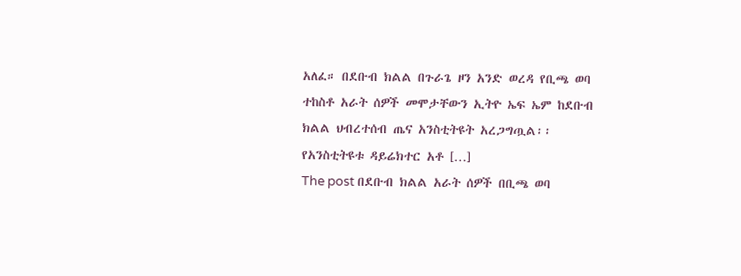አለፈ። በደቡብ ክልል በጉራጌ ዞን አንድ ወረዳ የቢጫ ወባ ተከስቶ አራት ሰዎች መሞታቸውን ኢትዮ ኤፍ ኤም ከደቡብ ክልል ህብረተሰብ ጤና አንስቲትዩት አረጋግጧል፡፡ የአንስቲትዩቱ ዳይሬክተር አቶ […]
The post በደቡብ ክልል አራት ሰዎች በቢጫ ወባ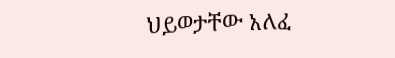ህይወታቸው አለፈ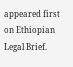appeared first on Ethiopian Legal Brief.